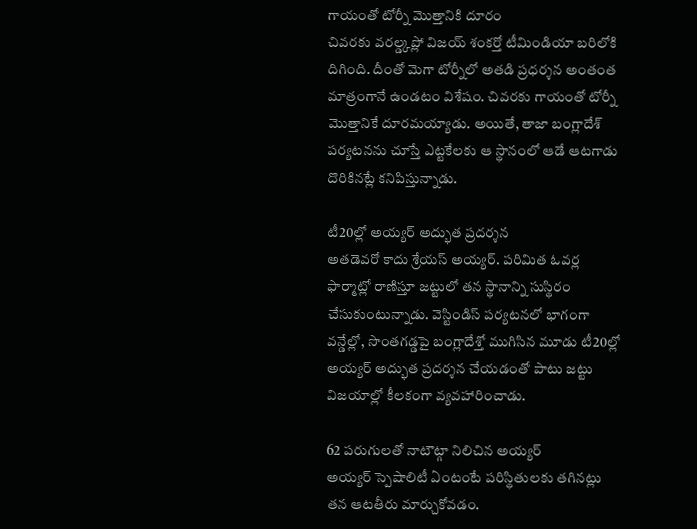గాయంతో టోర్నీ మొత్తానికి దూరం
చివరకు వరల్డ్కప్లో విజయ్ శంకర్తో టీమిండియా బరిలోకి దిగింది. దీంతో మెగా టోర్నీలో అతడి ప్రధర్శన అంతంత మాత్రంగానే ఉండటం విశేషం. చివరకు గాయంతో టోర్నీ మొత్తానికే దూరమయ్యాడు. అయితే, తాజా బంగ్లాదేశ్ పర్యటనను చూస్తే ఎట్టకేలకు ఆ స్థానంలో ఆడే ఆటగాడు దొరికినట్లే కనిపిస్తున్నాడు.

టీ20ల్లో అయ్యర్ అద్భుత ప్రదర్శన
అతడెవరో కాదు శ్రేయస్ అయ్యర్. పరిమిత ఓవర్ల ఫార్మాట్లో రాణిస్తూ జట్టులో తన స్థానాన్ని సుస్థిరం చేసుకుంటున్నాడు. వెస్టిండిస్ పర్యటనలో భాగంగా వన్డేల్లో, సొంతగడ్డపై బంగ్లాదేశ్తో ముగిసిన మూడు టీ20ల్లో అయ్యర్ అద్భుత ప్రదర్శన చేయడంతో పాటు జట్టు విజయాల్లో కీలకంగా వ్యవహారించాడు.

62 పరుగులతో నాటౌట్గా నిలిచిన అయ్యర్
అయ్యర్ స్పెషాలిటీ ఏంటంటే పరిస్థితులకు తగినట్లు తన ఆటతీరు మార్చుకోవడం.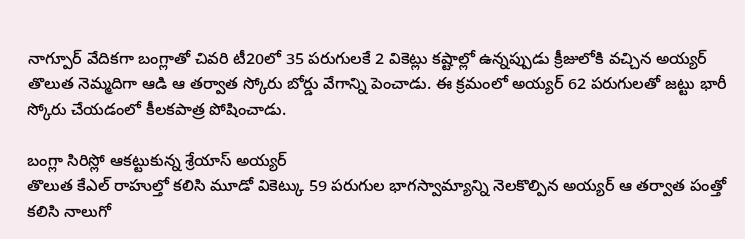నాగ్పూర్ వేదికగా బంగ్లాతో చివరి టీ20లో 35 పరుగులకే 2 వికెట్లు కష్టాల్లో ఉన్నప్పుడు క్రీజులోకి వచ్చిన అయ్యర్ తొలుత నెమ్మదిగా ఆడి ఆ తర్వాత స్కోరు బోర్డు వేగాన్ని పెంచాడు. ఈ క్రమంలో అయ్యర్ 62 పరుగులతో జట్టు భారీ స్కోరు చేయడంలో కీలకపాత్ర పోషించాడు.

బంగ్లా సిరిస్లో ఆకట్టుకున్న శ్రేయాస్ అయ్యర్
తొలుత కేఎల్ రాహుల్తో కలిసి మూడో వికెట్కు 59 పరుగుల భాగస్వామ్యాన్ని నెలకొల్పిన అయ్యర్ ఆ తర్వాత పంత్తో కలిసి నాలుగో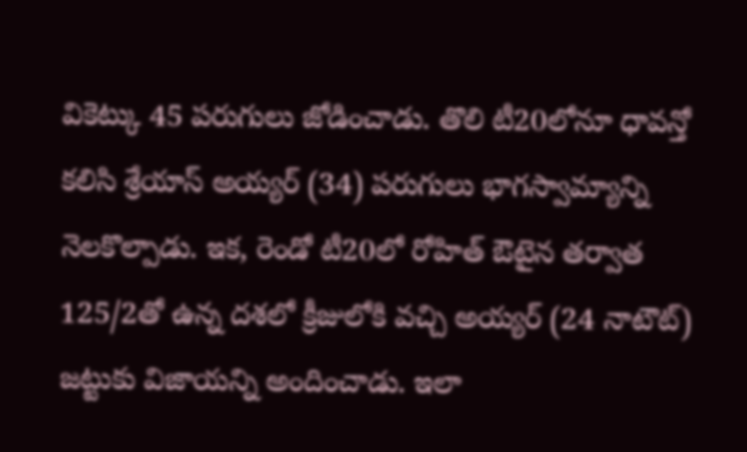వికెట్కు 45 పరుగులు జోడించాడు. తొలి టీ20లోనూ ధావన్తో కలిసి శ్రేయాస్ అయ్యర్ (34) పరుగులు భాగస్వామ్యాన్ని నెలకొల్పాడు. ఇక, రెండో టీ20లో రోహిత్ ఔటైన తర్వాత 125/2తో ఉన్న దశలో క్రీజులోకి వచ్చి అయ్యర్ (24 నాటౌట్) జట్టుకు విజాయన్ని అందించాడు. ఇలా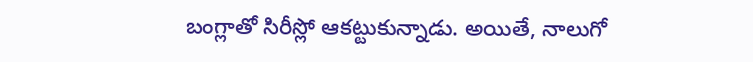బంగ్లాతో సిరీస్లో ఆకట్టుకున్నాడు. అయితే, నాలుగో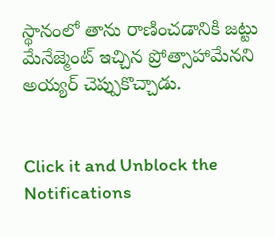స్థానంలో తాను రాణించడానికి జట్టు మేనేజ్మెంట్ ఇచ్చిన ప్రోత్సాహామేనని అయ్యర్ చెప్పుకొచ్చాడు.


Click it and Unblock the Notifications